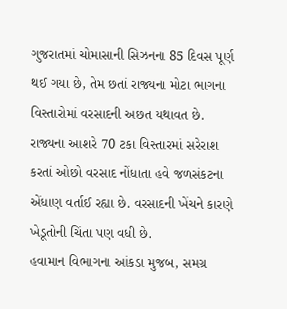ગુજરાતમાં ચોમાસાની સિઝનના 85 દિવસ પૂર્ણ થઈ ગયા છે, તેમ છતાં રાજ્યના મોટા ભાગના વિસ્તારોમાં વરસાદની અછત યથાવત છે. રાજ્યના આશરે 70 ટકા વિસ્તારમાં સરેરાશ કરતાં ઓછો વરસાદ નોંધાતા હવે જળસંકટના એંધાણ વર્તાઈ રહ્યા છે. વરસાદની ખેંચને કારણે ખેડૂતોની ચિંતા પણ વધી છે.
હવામાન વિભાગના આંકડા મુજબ, સમગ્ર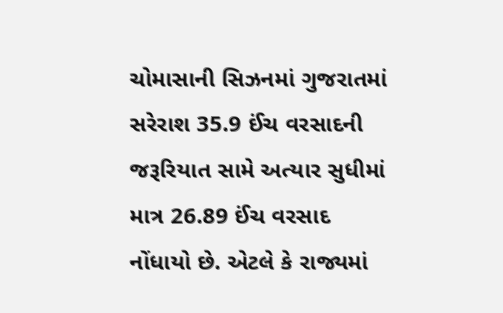ચોમાસાની સિઝનમાં ગુજરાતમાં સરેરાશ 35.9 ઈંચ વરસાદની જરૂરિયાત સામે અત્યાર સુધીમાં માત્ર 26.89 ઈંચ વરસાદ નોંધાયો છે. એટલે કે રાજ્યમાં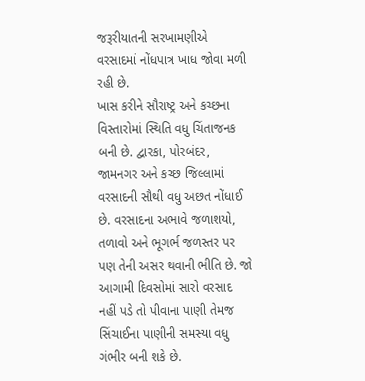જરૂરીયાતની સરખામણીએ વરસાદમાં નોંધપાત્ર ખાધ જોવા મળી રહી છે.
ખાસ કરીને સૌરાષ્ટ્ર અને કચ્છના વિસ્તારોમાં સ્થિતિ વધુ ચિંતાજનક બની છે. દ્વારકા, પોરબંદર, જામનગર અને કચ્છ જિલ્લામાં વરસાદની સૌથી વધુ અછત નોંધાઈ છે. વરસાદના અભાવે જળાશયો, તળાવો અને ભૂગર્ભ જળસ્તર પર પણ તેની અસર થવાની ભીતિ છે. જો આગામી દિવસોમાં સારો વરસાદ નહીં પડે તો પીવાના પાણી તેમજ સિંચાઈના પાણીની સમસ્યા વધુ ગંભીર બની શકે છે.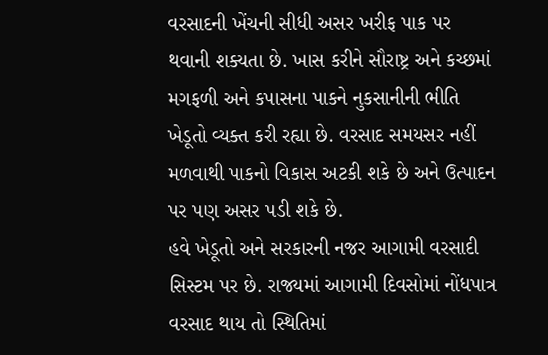વરસાદની ખેંચની સીધી અસર ખરીફ પાક પર થવાની શક્યતા છે. ખાસ કરીને સૌરાષ્ટ્ર અને કચ્છમાં મગફળી અને કપાસના પાકને નુકસાનીની ભીતિ ખેડૂતો વ્યક્ત કરી રહ્યા છે. વરસાદ સમયસર નહીં મળવાથી પાકનો વિકાસ અટકી શકે છે અને ઉત્પાદન પર પણ અસર પડી શકે છે.
હવે ખેડૂતો અને સરકારની નજર આગામી વરસાદી સિસ્ટમ પર છે. રાજ્યમાં આગામી દિવસોમાં નોંધપાત્ર વરસાદ થાય તો સ્થિતિમાં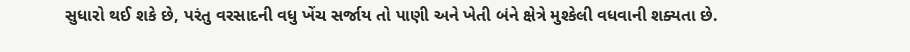સુધારો થઈ શકે છે, પરંતુ વરસાદની વધુ ખેંચ સર્જાય તો પાણી અને ખેતી બંને ક્ષેત્રે મુશ્કેલી વધવાની શક્યતા છે.